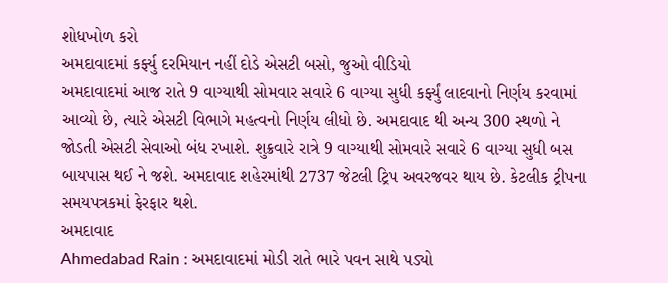શોધખોળ કરો
અમદાવાદમાં કર્ફ્યુ દરમિયાન નહીં દોડે એસટી બસો, જુઓ વીડિયો
અમદાવાદમાં આજ રાતે 9 વાગ્યાથી સોમવાર સવારે 6 વાગ્યા સુધી કર્ફ્યું લાદવાનો નિર્ણય કરવામાં આવ્યો છે, ત્યારે એસટી વિભાગે મહત્વનો નિર્ણય લીધો છે. અમદાવાદ થી અન્ય 300 સ્થળો ને જોડતી એસટી સેવાઓ બંધ રખાશે. શુક્રવારે રાત્રે 9 વાગ્યાથી સોમવારે સવારે 6 વાગ્યા સુધી બસ બાયપાસ થઈ ને જશે. અમદાવાદ શહેરમાંથી 2737 જેટલી ટ્રિપ અવરજવર થાય છે. કેટલીક ટ્રીપના સમયપત્રકમાં ફેરફાર થશે.
અમદાવાદ
Ahmedabad Rain : અમદાવાદમાં મોડી રાતે ભારે પવન સાથે પડ્યો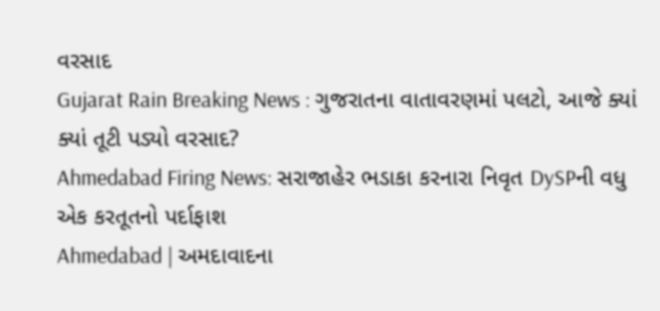વરસાદ
Gujarat Rain Breaking News : ગુજરાતના વાતાવરણમાં પલટો, આજે ક્યાં ક્યાં તૂટી પડ્યો વરસાદ?
Ahmedabad Firing News: સરાજાહેર ભડાકા કરનારા નિવૃત DySPની વધુ એક કરતૂતનો પર્દાફાશ
Ahmedabad | અમદાવાદના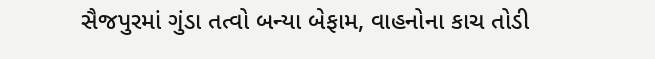સૈજપુરમાં ગુંડા તત્વો બન્યા બેફામ, વાહનોના કાચ તોડી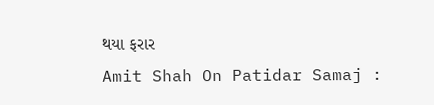થયા ફરાર
Amit Shah On Patidar Samaj :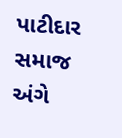પાટીદાર સમાજ અંગે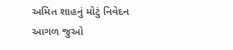અમિત શાહનું મોટું નિવેદન
આગળ જુઓ